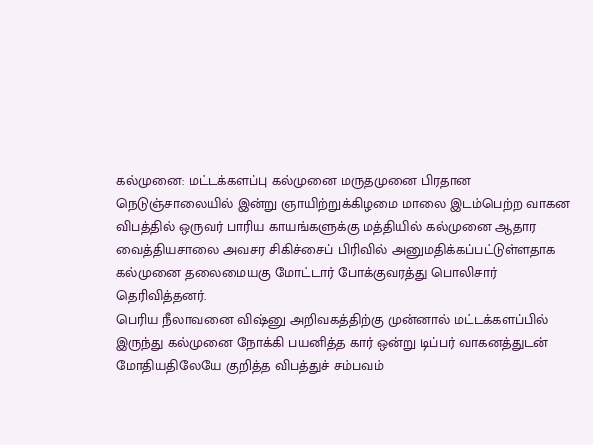கல்முனை: மட்டக்களப்பு கல்முனை மருதமுனை பிரதான நெடுஞ்சாலையில் இன்று ஞாயிற்றுக்கிழமை மாலை இடம்பெற்ற வாகன விபத்தில் ஒருவர் பாரிய காயங்களுக்கு மத்தியில் கல்முனை ஆதார வைத்தியசாலை அவசர சிகிச்சைப் பிரிவில் அனுமதிக்கப்பட்டுள்ளதாக கல்முனை தலைமையகு மோட்டார் போக்குவரத்து பொலிசார் தெரிவித்தனர்.
பெரிய நீலாவனை விஷ்னு அறிவகத்திற்கு முன்னால் மட்டக்களப்பில் இருந்து கல்முனை நோக்கி பயனித்த கார் ஒன்று டிப்பர் வாகனத்துடன் மோதியதிலேயே குறித்த விபத்துச் சம்பவம்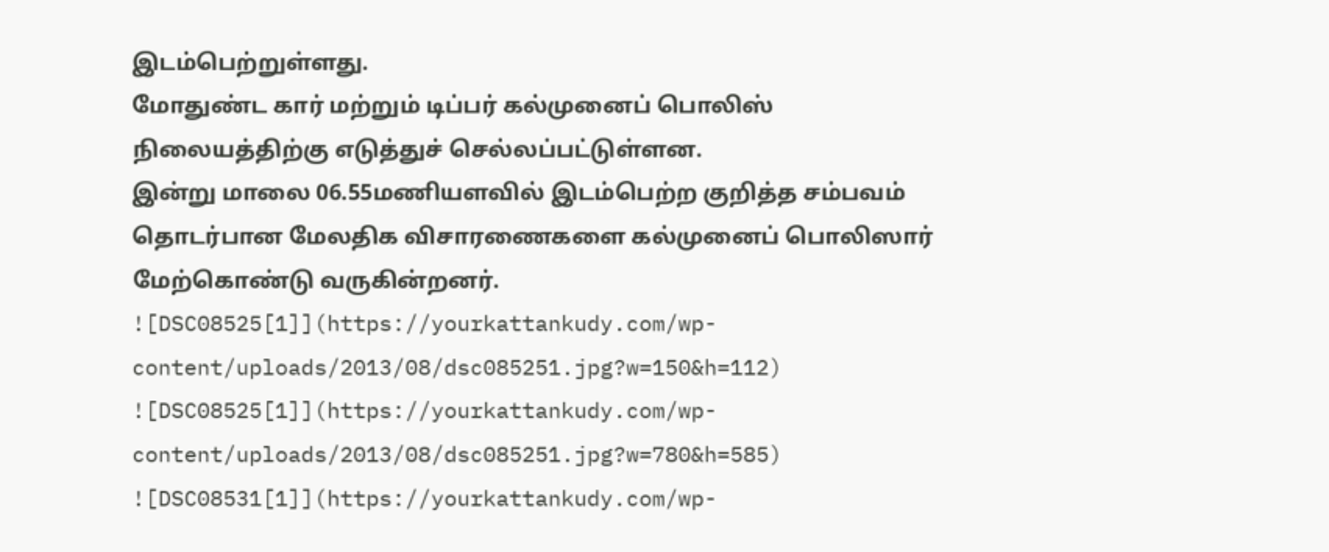இடம்பெற்றுள்ளது.
மோதுண்ட கார் மற்றும் டிப்பர் கல்முனைப் பொலிஸ் நிலையத்திற்கு எடுத்துச் செல்லப்பட்டுள்ளன.
இன்று மாலை 06.55மணியளவில் இடம்பெற்ற குறித்த சம்பவம் தொடர்பான மேலதிக விசாரணைகளை கல்முனைப் பொலிஸார் மேற்கொண்டு வருகின்றனர்.
![DSC08525[1]](https://yourkattankudy.com/wp-content/uploads/2013/08/dsc085251.jpg?w=150&h=112)
![DSC08525[1]](https://yourkattankudy.com/wp-content/uploads/2013/08/dsc085251.jpg?w=780&h=585)
![DSC08531[1]](https://yourkattankudy.com/wp-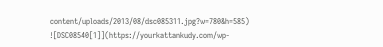content/uploads/2013/08/dsc085311.jpg?w=780&h=585)
![DSC08540[1]](https://yourkattankudy.com/wp-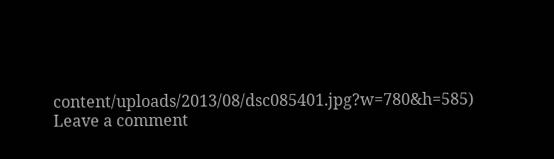content/uploads/2013/08/dsc085401.jpg?w=780&h=585)
Leave a comment